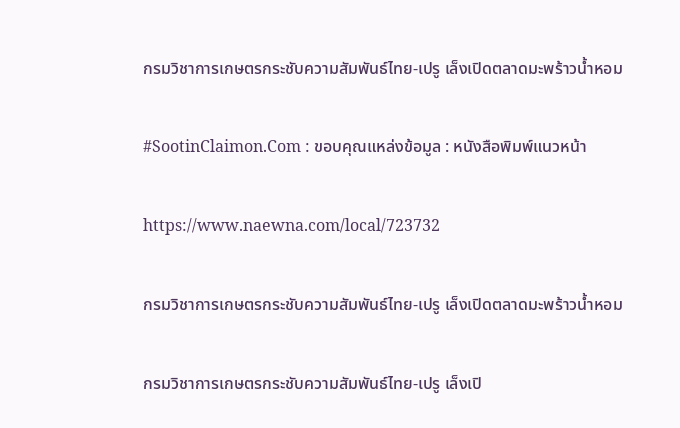กรมวิชาการเกษตรกระชับความสัมพันธ์ไทย-เปรู เล็งเปิดตลาดมะพร้าวน้ำหอม

#SootinClaimon.Com : ขอบคุณแหล่งข้อมูล : หนังสือพิมพ์แนวหน้า

https://www.naewna.com/local/723732

กรมวิชาการเกษตรกระชับความสัมพันธ์ไทย-เปรู เล็งเปิดตลาดมะพร้าวน้ำหอม

กรมวิชาการเกษตรกระชับความสัมพันธ์ไทย-เปรู เล็งเปิ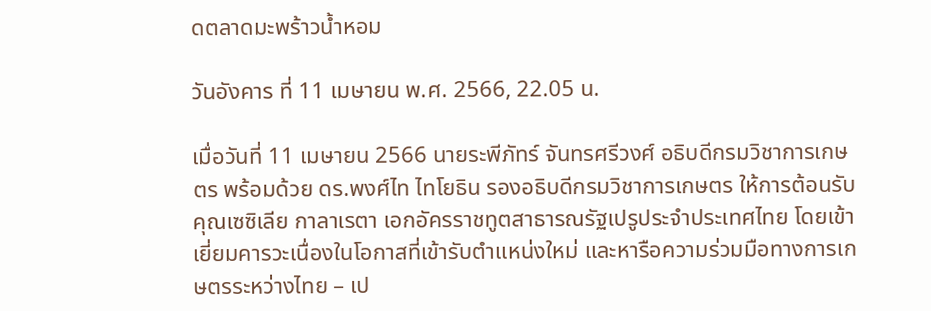ดตลาดมะพร้าวน้ำหอม

วันอังคาร ที่ 11 เมษายน พ.ศ. 2566, 22.05 น.

เมื่อวันที่ 11 เมษายน 2566 นายระพีภัทร์ จันทรศรีวงศ์ อธิบดีกรมวิชาการเกษตร พร้อมด้วย ดร.พงศ์ไท ไทโยธิน รองอธิบดีกรมวิชาการเกษตร ให้การต้อนรับ คุณเซซิเลีย กาลาเรตา เอกอัครราชทูตสาธารณรัฐเปรูประจำประเทศไทย โดยเข้าเยี่ยมคารวะเนื่องในโอกาสที่เข้ารับตำแหน่งใหม่ และหารือความร่วมมือทางการเกษตรระหว่างไทย – เป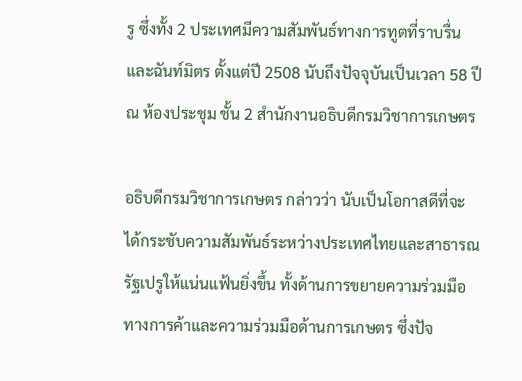รู ซึ่งทั้ง 2 ประเทศมีความสัมพันธ์ทางการทูตที่ราบรื่นและฉันท์มิตร ตั้งแต่ปี 2508 นับถึงปัจจุบันเป็นเวลา 58 ปี ณ ห้องประชุม ชั้น 2 สำนักงานอธิบดีกรมวิชาการเกษตร

อธิบดีกรมวิชาการเกษตร กล่าวว่า นับเป็นโอกาสดีที่จะได้กระชับความสัมพันธ์ระหว่างประเทศไทยและสาธารณรัฐเปรูให้แน่นแฟ้นยิ่งขึ้น ทั้งด้านการขยายความร่วมมือทางการค้าและความร่วมมือด้านการเกษตร ซึ่งปัจ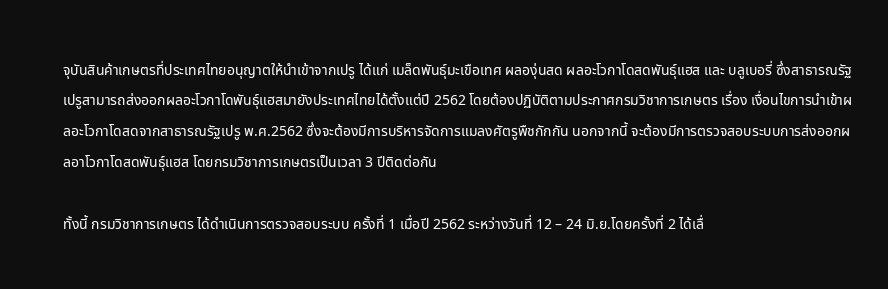จุบันสินค้าเกษตรที่ประเทศไทยอนุญาตให้นำเข้าจากเปรู ได้แก่ เมล็ดพันธุ์มะเขือเทศ ผลองุ่นสด ผลอะโวกาโดสดพันธุ์แฮส และ บลูเบอรี่ ซึ่งสาธารณรัฐเปรูสามารถส่งออกผลอะโวกาโดพันธุ์แฮสมายังประเทศไทยได้ตั้งแต่ปี 2562 โดยต้องปฏิบัติตามประกาศกรมวิชาการเกษตร เรื่อง เงื่อนไขการนำเข้าผลอะโวกาโดสดจากสาธารณรัฐเปรู พ.ศ.2562 ซึ่งจะต้องมีการบริหารจัดการแมลงศัตรูพืชกักกัน นอกจากนี้ จะต้องมีการตรวจสอบระบบการส่งออกผลอาโวกาโดสดพันธุ์แฮส โดยกรมวิชาการเกษตรเป็นเวลา 3 ปีติดต่อกัน

ทั้งนี้ กรมวิชาการเกษตร ได้ดำเนินการตรวจสอบระบบ ครั้งที่ 1 เมื่อปี 2562 ระหว่างวันที่ 12 – 24 มิ.ย.โดยครั้งที่ 2 ได้เลื่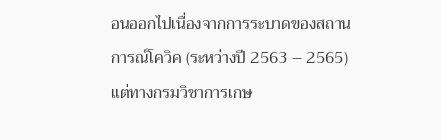อนออกไปเนื่องจากการระบาดของสถานการณ์โควิค (ระหว่างปี 2563 – 2565) แต่ทางกรมวิชาการเกษ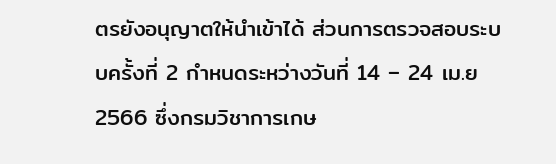ตรยังอนุญาตให้นำเข้าได้ ส่วนการตรวจสอบระบบครั้งที่ 2 กำหนดระหว่างวันที่ 14 – 24 เม.ย2566 ซึ่งกรมวิชาการเกษ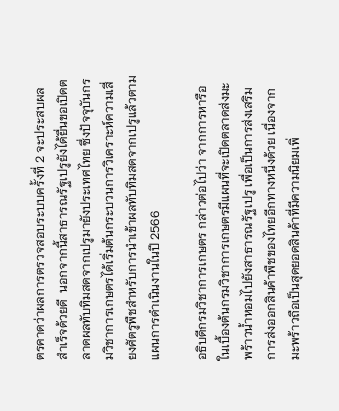ตรคาดว่าผลการตรวจสอบระบบครั้งที่ 2 จะประสบผลสำเร็จด้วยดี  นอกจากนี้สาธารณรัฐเปรูยังได้ยื่นขอเปิดตลาดผลทับทิมสดจากเปรูมายังประเทศไทย ซึ่งปัจจุบันกรมวิชาการเกษตรได้เริ่มต้นกระบวนการวิเคราะห์ความเสี่ยงศัตรูพืชสำหรับการนำเข้าผลทับทิมสดจากเปรูแล้วตามแผนการดำเนินงานในปี 2566

อธิบดีกรมวิชาการเกษตร กล่าวต่อไปว่า จากการหารือในเบื้องต้นกรมวิชาการเกษตรมีแผนที่จะเปิดตลาดส่งมะพร้าวน้ำหอมไปยังสาธารณรัฐเปรู เพื่อเป็นการส่งเสริมการส่งออกสินค้าพืชของไทยอีกทางหนึ่งด้วย เนื่องจากมะพร้าวถือเป็นสุดยอดสินค้าที่มีความนิยมเพิ่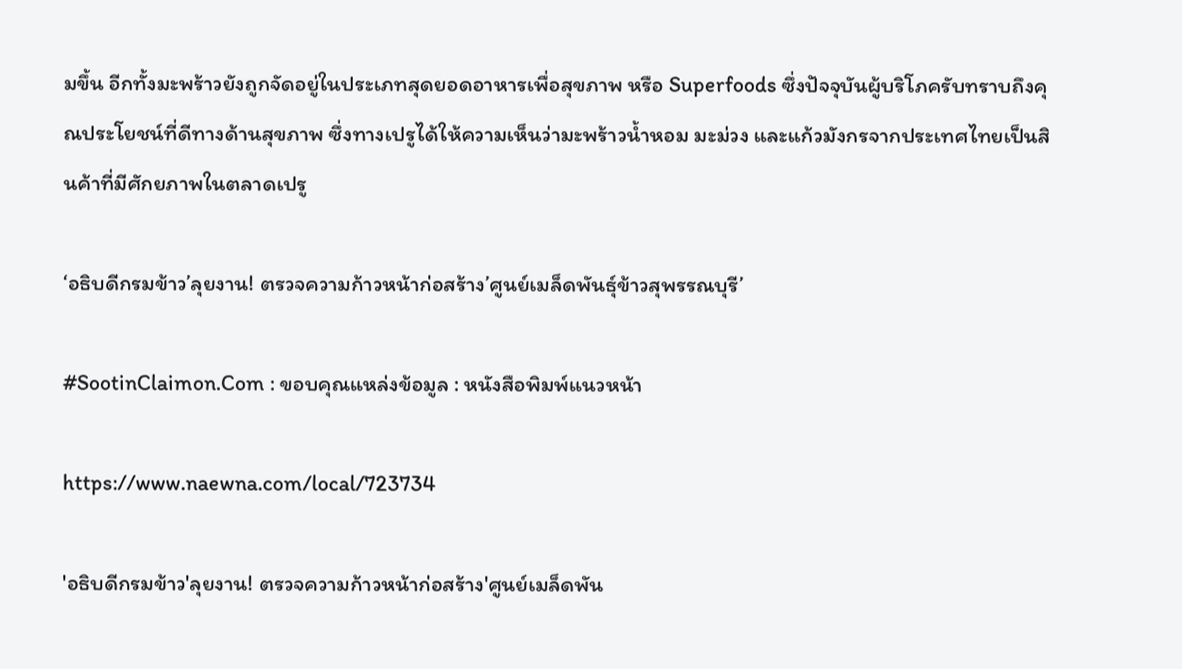มขึ้น อีกทั้งมะพร้าวยังถูกจัดอยู่ในประเภทสุดยอดอาหารเพื่อสุขภาพ หรือ Superfoods ซึ่งปัจจุบันผู้บริโภครับทราบถึงคุณประโยชน์ที่ดีทางด้านสุขภาพ ซึ่งทางเปรูได้ให้ความเห็นว่ามะพร้าวน้ำหอม มะม่วง และแก้วมังกรจากประเทศไทยเป็นสินค้าที่มีศักยภาพในตลาดเปรู

‘อธิบดีกรมข้าว’ลุยงาน! ตรวจความก้าวหน้าก่อสร้าง’ศูนย์เมล็ดพันธุ์ข้าวสุพรรณบุรี’

#SootinClaimon.Com : ขอบคุณแหล่งข้อมูล : หนังสือพิมพ์แนวหน้า

https://www.naewna.com/local/723734

'อธิบดีกรมข้าว'ลุยงาน! ตรวจความก้าวหน้าก่อสร้าง'ศูนย์เมล็ดพัน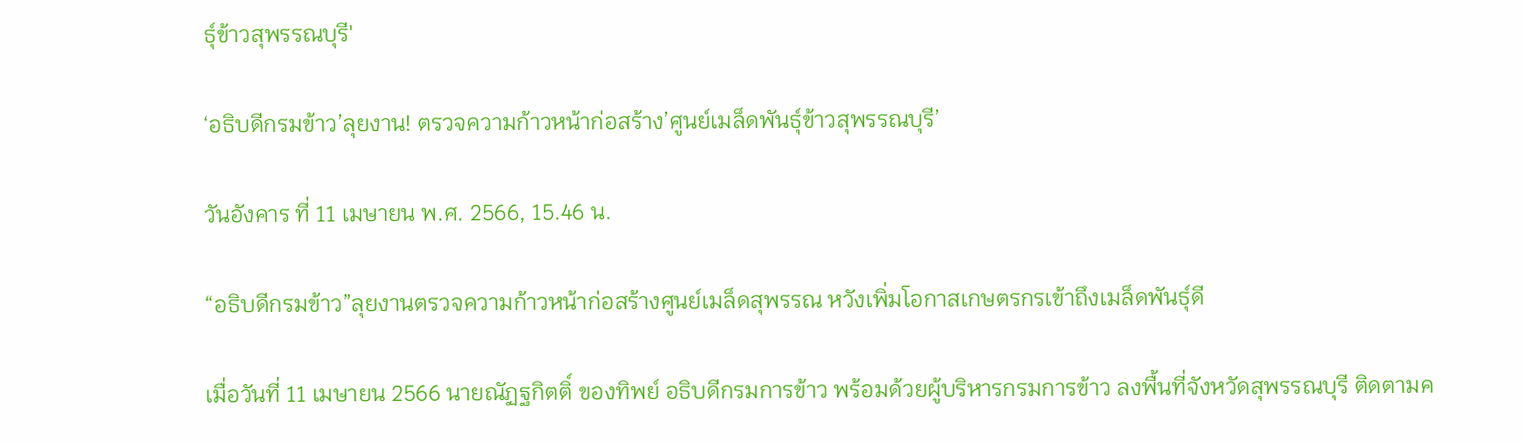ธุ์ข้าวสุพรรณบุรี'

‘อธิบดีกรมข้าว’ลุยงาน! ตรวจความก้าวหน้าก่อสร้าง’ศูนย์เมล็ดพันธุ์ข้าวสุพรรณบุรี’

วันอังคาร ที่ 11 เมษายน พ.ศ. 2566, 15.46 น.

“อธิบดีกรมข้าว”ลุยงานตรวจความก้าวหน้าก่อสร้างศูนย์เมล็ดสุพรรณ หวังเพิ่มโอกาสเกษตรกรเข้าถึงเมล็ดพันธุ์ดี

เมื่อวันที่ 11 เมษายน 2566 นายณัฏฐกิตติ์ ของทิพย์ อธิบดีกรมการข้าว พร้อมด้วยผู้บริหารกรมการข้าว ลงพื้นที่จังหวัดสุพรรณบุรี ติดตามค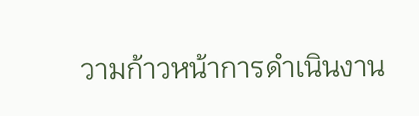วามก้าวหน้าการดำเนินงาน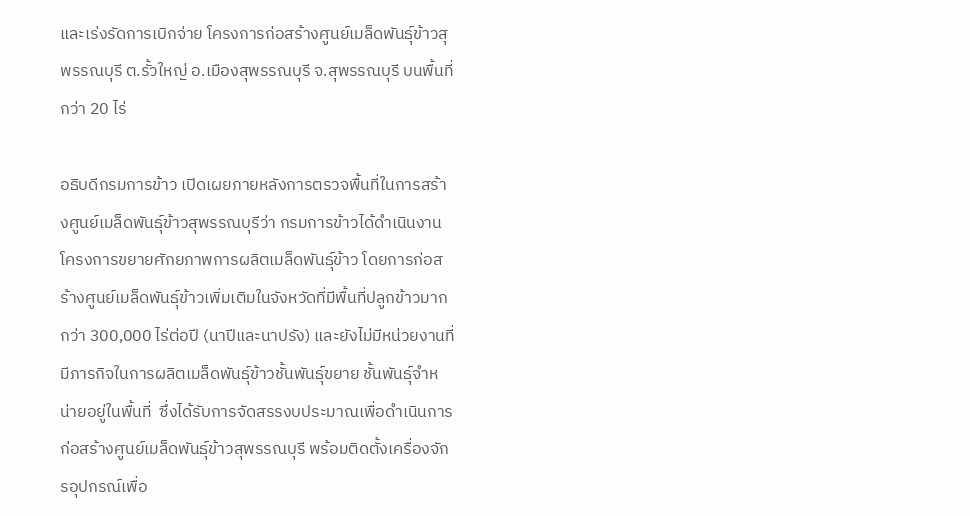และเร่งรัดการเบิกจ่าย โครงการก่อสร้างศูนย์เมล็ดพันธุ์ข้าวสุพรรณบุรี ต.รั้วใหญ่ อ.เมืองสุพรรณบุรี จ.สุพรรณบุรี บนพื้นที่กว่า 20 ไร่

อธิบดีกรมการข้าว เปิดเผยภายหลังการตรวจพื้นที่ในการสร้างศูนย์เมล็ดพันธุ์ข้าวสุพรรณบุรีว่า กรมการข้าวได้ดำเนินงานโครงการขยายศักยภาพการผลิตเมล็ดพันธุ์ข้าว โดยการก่อสร้างศูนย์เมล็ดพันธุ์ข้าวเพิ่มเติมในจังหวัดที่มีพื้นที่ปลูกข้าวมากกว่า 300,000 ไร่ต่อปี (นาปีและนาปรัง) และยังไม่มีหน่วยงานที่มีภารกิจในการผลิตเมล็ดพันธุ์ข้าวชั้นพันธุ์ขยาย ชั้นพันธุ์จำหน่ายอยู่ในพื้นที่  ซึ่งได้รับการจัดสรรงบประมาณเพื่อดำเนินการก่อสร้างศูนย์เมล็ดพันธุ์ข้าวสุพรรณบุรี พร้อมติดตั้งเครื่องจักรอุปกรณ์เพื่อ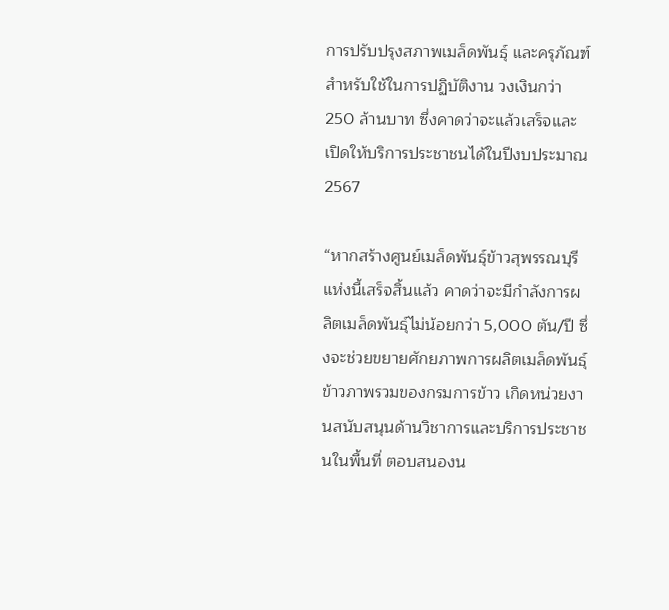การปรับปรุงสภาพเมล็ดพันธุ์ และครุภัณฑ์สำหรับใช้ในการปฏิบัติงาน วงเงินกว่า 250 ล้านบาท ซึ่งคาดว่าจะแล้วเสร็จและเปิดให้บริการประชาชนได้ในปีงบประมาณ 2567

“หากสร้างศูนย์เมล็ดพันธุ์ข้าวสุพรรณบุรีแห่งนี้เสร็จสิ้นแล้ว คาดว่าจะมีกำลังการผลิตเมล็ดพันธุ์ไม่น้อยกว่า 5,000 ตัน/ปี ซึ่งจะช่วยขยายศักยภาพการผลิตเมล็ดพันธุ์ข้าวภาพรวมของกรมการข้าว เกิดหน่วยงานสนับสนุนด้านวิชาการและบริการประชาชนในพื้นที่ ตอบสนองน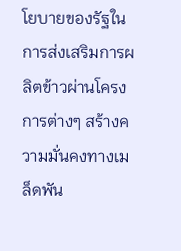โยบายของรัฐในการส่งเสริมการผลิตข้าวผ่านโครงการต่างๆ สร้างความมั่นคงทางเมล็ดพัน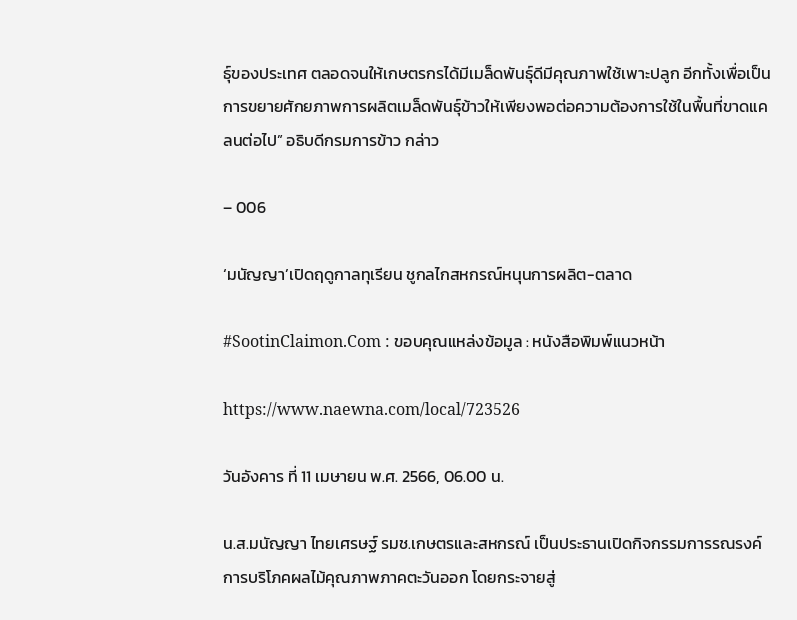ธุ์ของประเทศ ตลอดจนให้เกษตรกรได้มีเมล็ดพันธุ์ดีมีคุณภาพใช้เพาะปลูก อีกทั้งเพื่อเป็นการขยายศักยภาพการผลิตเมล็ดพันธุ์ข้าวให้เพียงพอต่อความต้องการใช้ในพื้นที่ขาดแคลนต่อไป” อธิบดีกรมการข้าว กล่าว

– 006

‘มนัญญา’เปิดฤดูกาลทุเรียน ชูกลไกสหกรณ์หนุนการผลิต-ตลาด

#SootinClaimon.Com : ขอบคุณแหล่งข้อมูล : หนังสือพิมพ์แนวหน้า

https://www.naewna.com/local/723526

วันอังคาร ที่ 11 เมษายน พ.ศ. 2566, 06.00 น.

น.ส.มนัญญา ไทยเศรษฐ์ รมช.เกษตรและสหกรณ์ เป็นประธานเปิดกิจกรรมการรณรงค์การบริโภคผลไม้คุณภาพภาคตะวันออก โดยกระจายสู่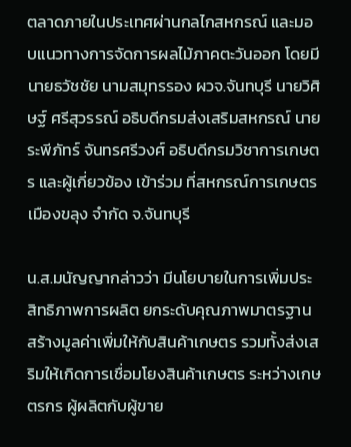ตลาดภายในประเทศผ่านกลไกสหกรณ์ และมอบแนวทางการจัดการผลไม้ภาคตะวันออก โดยมี นายธวัชชัย นามสมุทรรอง ผวจ.จันทบุรี นายวิศิษฐ์ ศรีสุวรรณ์ อธิบดีกรมส่งเสริมสหกรณ์ นายระพีภัทร์ จันทรศรีวงศ์ อธิบดีกรมวิชาการเกษตร และผู้เกี่ยวข้อง เข้าร่วม ที่สหกรณ์การเกษตรเมืองขลุง จำกัด จ.จันทบุรี

น.ส.มนัญญากล่าวว่า มีนโยบายในการเพิ่มประสิทธิภาพการผลิต ยกระดับคุณภาพมาตรฐาน สร้างมูลค่าเพิ่มให้กับสินค้าเกษตร รวมทั้งส่งเสริมให้เกิดการเชื่อมโยงสินค้าเกษตร ระหว่างเกษตรกร ผู้ผลิตกับผู้ขาย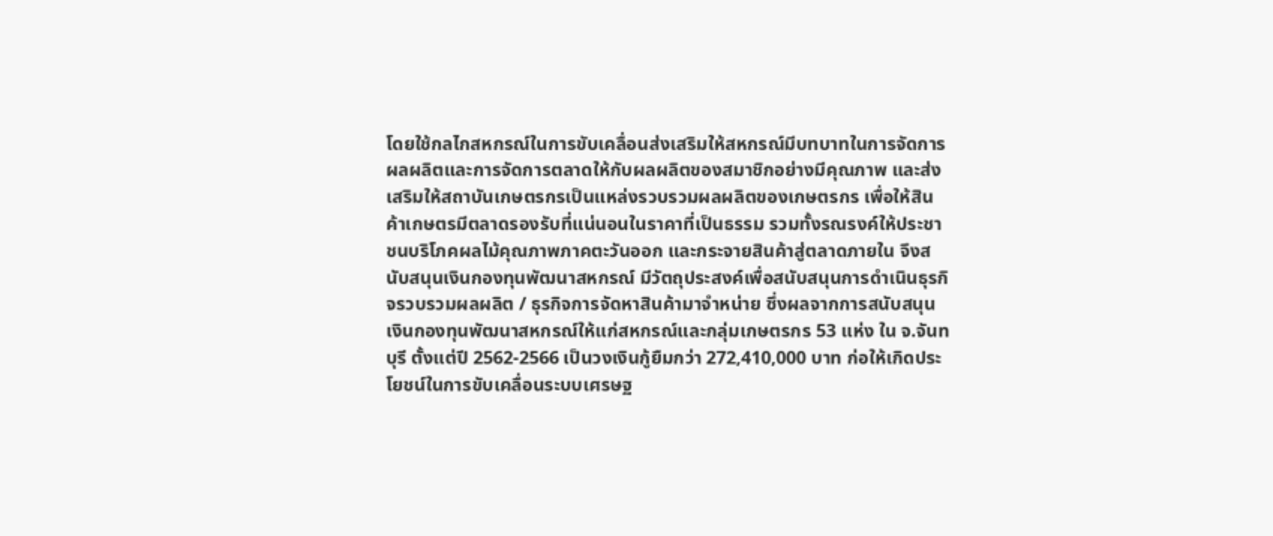โดยใช้กลไกสหกรณ์ในการขับเคลื่อนส่งเสริมให้สหกรณ์มีบทบาทในการจัดการผลผลิตและการจัดการตลาดให้กับผลผลิตของสมาชิกอย่างมีคุณภาพ และส่งเสริมให้สถาบันเกษตรกรเป็นแหล่งรวบรวมผลผลิตของเกษตรกร เพื่อให้สินค้าเกษตรมีตลาดรองรับที่แน่นอนในราคาที่เป็นธรรม รวมทั้งรณรงค์ให้ประชาชนบริโภคผลไม้คุณภาพภาคตะวันออก และกระจายสินค้าสู่ตลาดภายใน จึงสนับสนุนเงินกองทุนพัฒนาสหกรณ์ มีวัตถุประสงค์เพื่อสนับสนุนการดำเนินธุรกิจรวบรวมผลผลิต / ธุรกิจการจัดหาสินค้ามาจำหน่าย ซึ่งผลจากการสนับสนุนเงินกองทุนพัฒนาสหกรณ์ให้แก่สหกรณ์และกลุ่มเกษตรกร 53 แห่ง ใน จ.จันทบุรี ตั้งแต่ปี 2562-2566 เป็นวงเงินกู้ยืมกว่า 272,410,000 บาท ก่อให้เกิดประโยชน์ในการขับเคลื่อนระบบเศรษฐ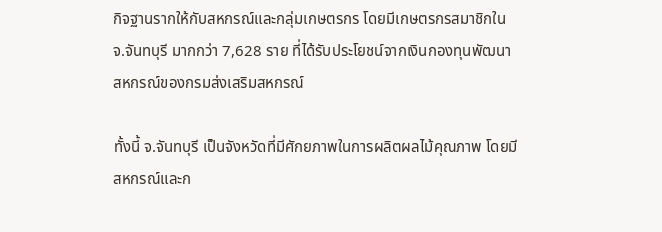กิจฐานรากให้กับสหกรณ์และกลุ่มเกษตรกร โดยมีเกษตรกรสมาชิกใน จ.จันทบุรี มากกว่า 7,628 ราย ที่ได้รับประโยชน์จากเงินกองทุนพัฒนาสหกรณ์ของกรมส่งเสริมสหกรณ์

ทั้งนี้ จ.จันทบุรี เป็นจังหวัดที่มีศักยภาพในการผลิตผลไม้คุณภาพ โดยมีสหกรณ์และก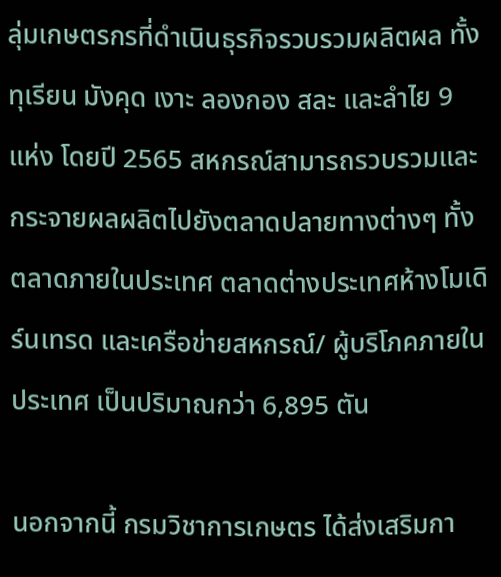ลุ่มเกษตรกรที่ดำเนินธุรกิจรวบรวมผลิตผล ทั้งทุเรียน มังคุด เงาะ ลองกอง สละ และลำไย 9 แห่ง โดยปี 2565 สหกรณ์สามารถรวบรวมและกระจายผลผลิตไปยังตลาดปลายทางต่างๆ ทั้งตลาดภายในประเทศ ตลาดต่างประเทศห้างโมเดิร์นเทรด และเครือข่ายสหกรณ์/ ผู้บริโภคภายในประเทศ เป็นปริมาณกว่า 6,895 ตัน

นอกจากนี้ กรมวิชาการเกษตร ได้ส่งเสริมกา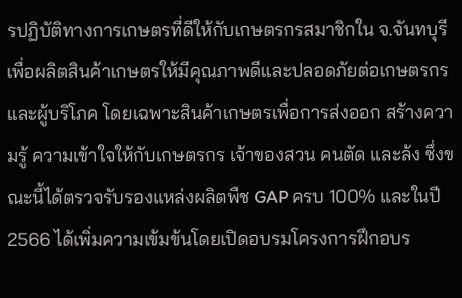รปฏิบัติทางการเกษตรที่ดีให้กับเกษตรกรสมาชิกใน จ.จันทบุรี เพื่อผลิตสินค้าเกษตรให้มีคุณภาพดีและปลอดภัยต่อเกษตรกรและผู้บริโภค โดยเฉพาะสินค้าเกษตรเพื่อการส่งออก สร้างความรู้ ความเข้าใจให้กับเกษตรกร เจ้าของสวน คนตัด และล้ง ซึ่งขณะนี้ได้ตรวจรับรองแหล่งผลิตพืช GAP ครบ 100% และในปี 2566 ได้เพิ่มความเข้มข้นโดยเปิดอบรมโครงการฝึกอบร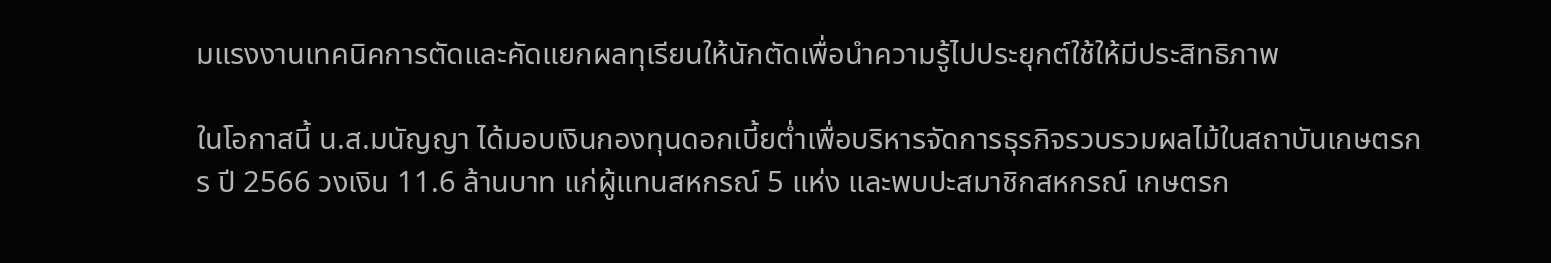มแรงงานเทคนิคการตัดและคัดแยกผลทุเรียนให้นักตัดเพื่อนำความรู้ไปประยุกต์ใช้ให้มีประสิทธิภาพ

ในโอกาสนี้ น.ส.มนัญญา ได้มอบเงินกองทุนดอกเบี้ยต่ำเพื่อบริหารจัดการธุรกิจรวบรวมผลไม้ในสถาบันเกษตรกร ปี 2566 วงเงิน 11.6 ล้านบาท แก่ผู้แทนสหกรณ์ 5 แห่ง และพบปะสมาชิกสหกรณ์ เกษตรก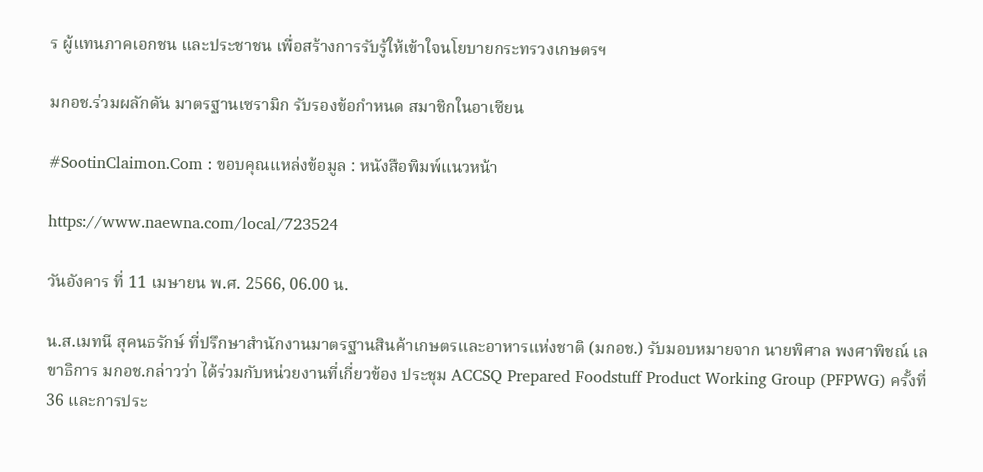ร ผู้แทนภาคเอกชน และประชาชน เพื่อสร้างการรับรู้ให้เข้าใจนโยบายกระทรวงเกษตรฯ

มกอช.ร่วมผลักดัน มาตรฐานเซรามิก รับรองข้อกำหนด สมาชิกในอาเซียน

#SootinClaimon.Com : ขอบคุณแหล่งข้อมูล : หนังสือพิมพ์แนวหน้า

https://www.naewna.com/local/723524

วันอังคาร ที่ 11 เมษายน พ.ศ. 2566, 06.00 น.

น.ส.เมทนี สุคนธรักษ์ ที่ปรึกษาสำนักงานมาตรฐานสินค้าเกษตรและอาหารแห่งชาติ (มกอช.) รับมอบหมายจาก นายพิศาล พงศาพิชณ์ เลขาธิการ มกอช.กล่าวว่า ได้ร่วมกับหน่วยงานที่เกี่ยวข้อง ประชุม ACCSQ Prepared Foodstuff Product Working Group (PFPWG) ครั้งที่ 36 และการประ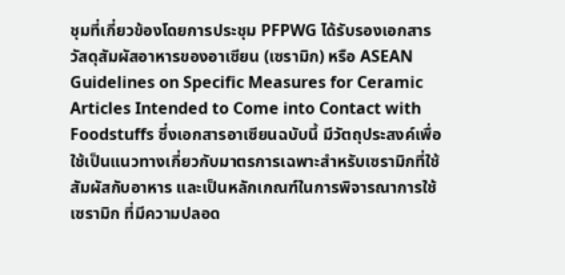ชุมที่เกี่ยวข้องโดยการประชุม PFPWG ได้รับรองเอกสารวัสดุสัมผัสอาหารของอาเซียน (เซรามิก) หรือ ASEAN Guidelines on Specific Measures for Ceramic Articles Intended to Come into Contact with Foodstuffs ซึ่งเอกสารอาเซียนฉบับนี้ มีวัตถุประสงค์เพื่อใช้เป็นแนวทางเกี่ยวกับมาตรการเฉพาะสำหรับเซรามิกที่ใช้สัมผัสกับอาหาร และเป็นหลักเกณฑ์ในการพิจารณาการใช้เซรามิก ที่มีความปลอด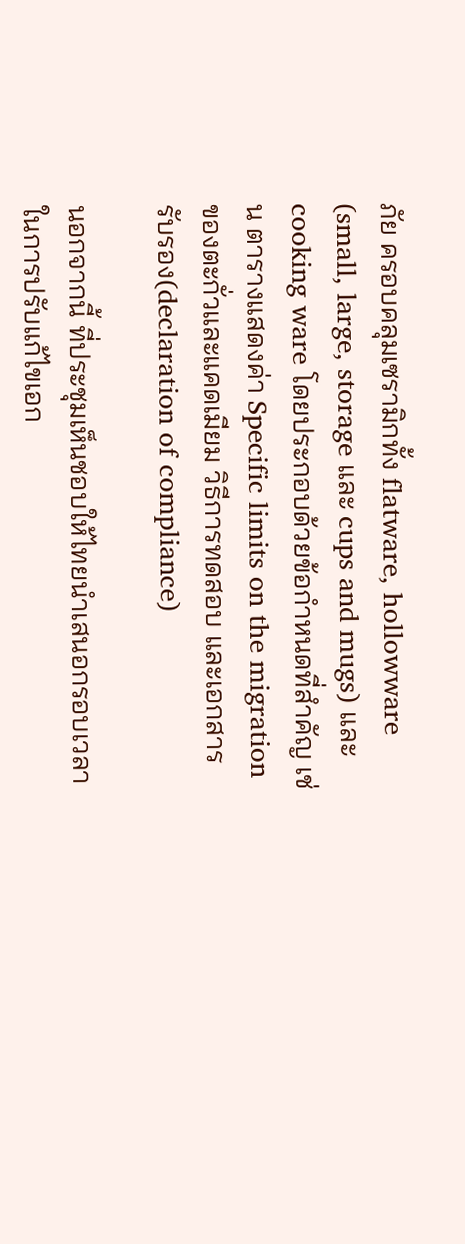ภัย ครอบคลุมเซรามิกทั้ง flatware, hollowware (small, large, storage และ cups and mugs) และ cooking ware โดยประกอบด้วยข้อกำหนดที่สำคัญ เช่น ตารางแสดงค่า Specific limits on the migration ของตะกั่วและแคดเมียม วิธีการทดสอบ และเอกสารรับรอง(declaration of compliance)

นอกจากนี้ ที่ประชุมเห็นชอบให้ไทยนำเสนอกรอบเวลาในการปรับแก้ไขเอก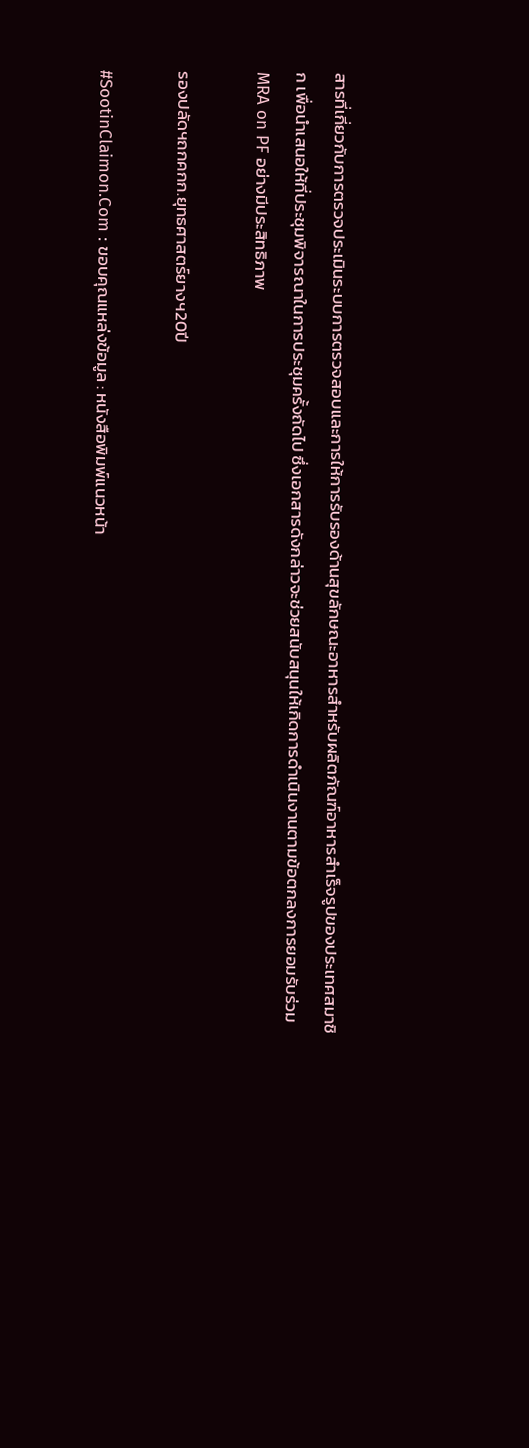สารที่เกี่ยวกับการตรวจประเมินระบบการตรวจสอบและการให้การรับรองด้านสุขลักษณะอาหารสำหรับผลิตภัณฑ์อาหารสำเร็จรูปของประเทศสมาชิก เพื่อนำเสนอให้ที่ประชุมพิจารณาในการประชุมครั้งถัดไป ซึ่งเอกสารดังกล่าวจะช่วยสนับสนุนให้เกิดการดำเนินงานตามข้อตกลงการยอมรับร่วม MRA on PF อย่างมีประสิทธิภาพ

รองปลัดฯถกคกก.ยุทธศาสตร์ยางฯ20ปี

#SootinClaimon.Com : ขอบคุณแหล่งข้อมูล : หนังสือพิมพ์แนวหน้า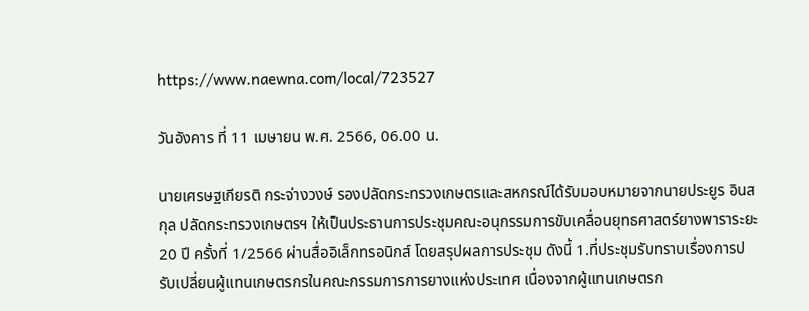https://www.naewna.com/local/723527

วันอังคาร ที่ 11 เมษายน พ.ศ. 2566, 06.00 น.

นายเศรษฐเกียรติ กระจ่างวงษ์ รองปลัดกระทรวงเกษตรและสหกรณ์ได้รับมอบหมายจากนายประยูร อินสกุล ปลัดกระทรวงเกษตรฯ ให้เป็นประธานการประชุมคณะอนุกรรมการขับเคลื่อนยุทธศาสตร์ยางพาราระยะ 20 ปี ครั้งที่ 1/2566 ผ่านสื่ออิเล็กทรอนิกส์ โดยสรุปผลการประชุม ดังนี้ 1.ที่ประชุมรับทราบเรื่องการปรับเปลี่ยนผู้แทนเกษตรกรในคณะกรรมการการยางแห่งประเทศ เนื่องจากผู้แทนเกษตรก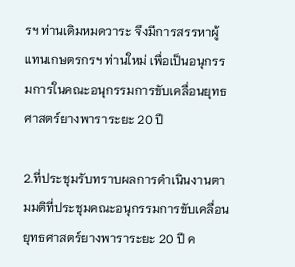รฯ ท่านเดิมหมดวาระ จึงมีการสรรหาผู้แทนเกษตรกรฯ ท่านใหม่ เพื่อเป็นอนุกรรมการในคณะอนุกรรมการขับเคลื่อนยุทธศาสตร์ยางพาราระยะ 20 ปี

2.ที่ประชุมรับทราบผลการดำเนินงานตามมติที่ประชุมคณะอนุกรรมการขับเคลื่อนยุทธศาสตร์ยางพาราระยะ 20 ปี ค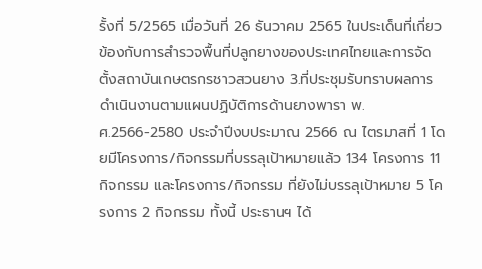รั้งที่ 5/2565 เมื่อวันที่ 26 ธันวาคม 2565 ในประเด็นที่เกี่ยวข้องกับการสำรวจพื้นที่ปลูกยางของประเทศไทยและการจัดตั้งสถาบันเกษตรกรชาวสวนยาง 3.ที่ประชุมรับทราบผลการดำเนินงานตามแผนปฏิบัติการด้านยางพารา พ.ศ.2566-2580 ประจำปีงบประมาณ 2566 ณ ไตรมาสที่ 1 โดยมีโครงการ/กิจกรรมที่บรรลุเป้าหมายแล้ว 134 โครงการ 11 กิจกรรม และโครงการ/กิจกรรม ที่ยังไม่บรรลุเป้าหมาย 5 โครงการ 2 กิจกรรม ทั้งนี้ ประธานฯ ได้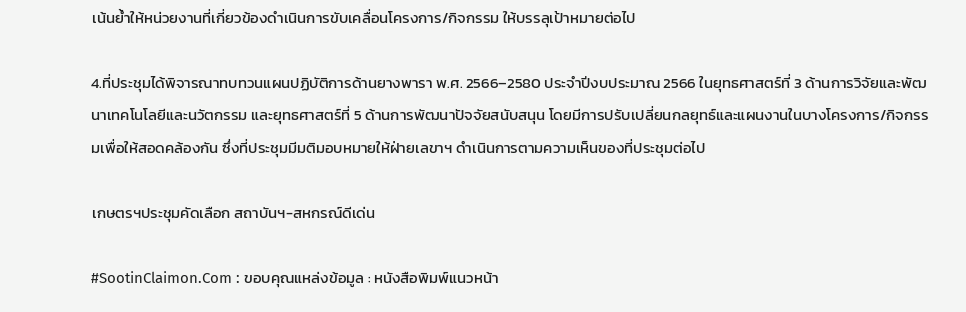เน้นย้ำให้หน่วยงานที่เกี่ยวข้องดำเนินการขับเคลื่อนโครงการ/กิจกรรม ให้บรรลุเป้าหมายต่อไป

4.ที่ประชุมได้พิจารณาทบทวนแผนปฏิบัติการด้านยางพารา พ.ศ. 2566–2580 ประจำปีงบประมาณ 2566 ในยุทธศาสตร์ที่ 3 ด้านการวิจัยและพัฒนาเทคโนโลยีและนวัตกรรม และยุทธศาสตร์ที่ 5 ด้านการพัฒนาปัจจัยสนับสนุน โดยมีการปรับเปลี่ยนกลยุทธ์และแผนงานในบางโครงการ/กิจกรรมเพื่อให้สอดคล้องกัน ซึ่งที่ประชุมมีมติมอบหมายให้ฝ่ายเลขาฯ ดำเนินการตามความเห็นของที่ประชุมต่อไป

เกษตรฯประชุมคัดเลือก สถาบันฯ-สหกรณ์ดีเด่น

#SootinClaimon.Com : ขอบคุณแหล่งข้อมูล : หนังสือพิมพ์แนวหน้า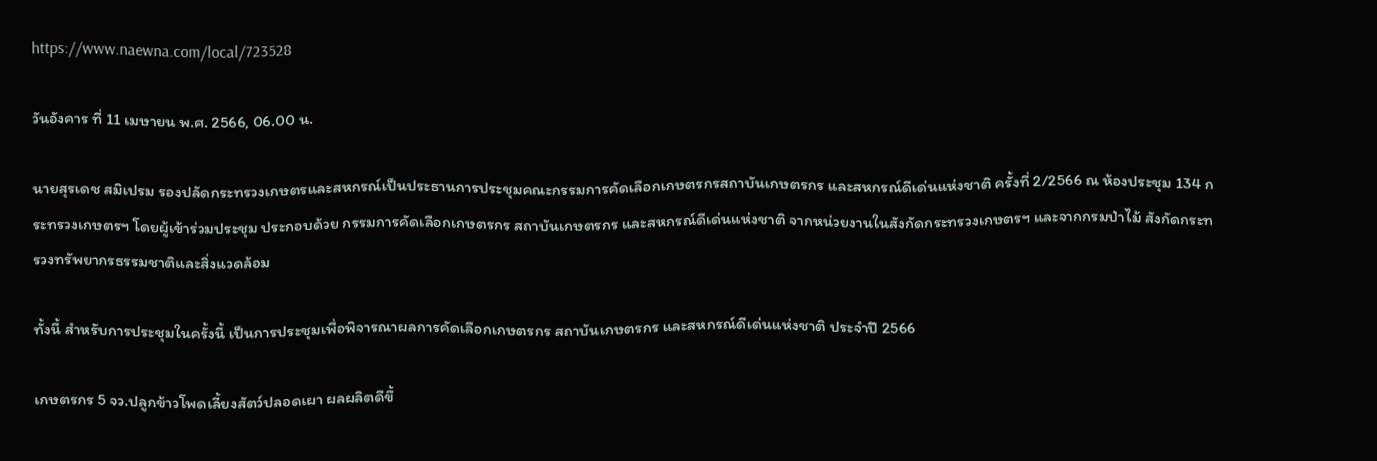https://www.naewna.com/local/723528

วันอังคาร ที่ 11 เมษายน พ.ศ. 2566, 06.00 น.

นายสุรเดช สมิเปรม รองปลัดกระทรวงเกษตรและสหกรณ์เป็นประธานการประชุมคณะกรรมการคัดเลือกเกษตรกรสถาบันเกษตรกร และสหกรณ์ดีเด่นแห่งชาติ ครั้งที่ 2/2566 ณ ห้องประชุม 134 กระทรวงเกษตรฯ โดยผู้เข้าร่วมประชุม ประกอบด้วย กรรมการคัดเลือกเกษตรกร สถาบันเกษตรกร และสหกรณ์ดีเด่นแห่งชาติ จากหน่วยงานในสังกัดกระทรวงเกษตรฯ และจากกรมป่าไม้ สังกัดกระทรวงทรัพยากรธรรมชาติและสิ่งแวดล้อม

ทั้งนี้ สำหรับการประชุมในครั้งนี้ เป็นการประชุมเพื่อพิจารณาผลการคัดเลือกเกษตรกร สถาบันเกษตรกร และสหกรณ์ดีเด่นแห่งชาติ ประจำปี 2566

เกษตรกร 5 จว.ปลูกข้าวโพดเลี้ยงสัตว์ปลอดเผา ผลผลิตดีขึ้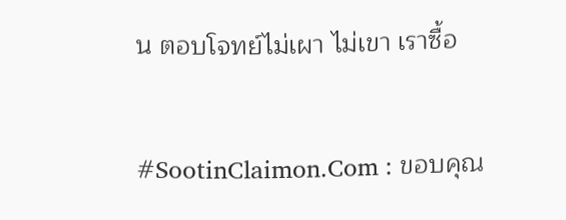น ตอบโจทย์ไม่เผา ไม่เขา เราซื้อ

#SootinClaimon.Com : ขอบคุณ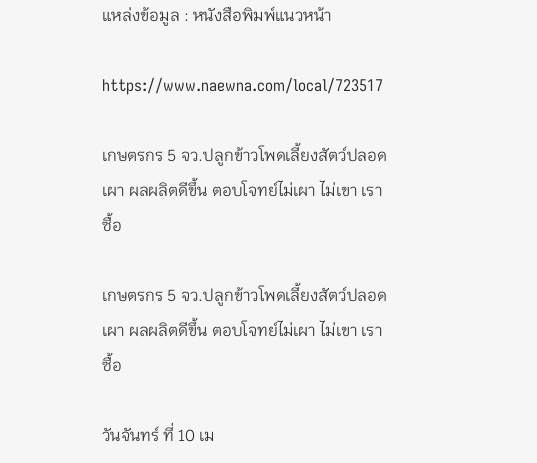แหล่งข้อมูล : หนังสือพิมพ์แนวหน้า

https://www.naewna.com/local/723517

เกษตรกร 5 จว.ปลูกข้าวโพดเลี้ยงสัตว์ปลอดเผา ผลผลิตดีขึ้น ตอบโจทย์ไม่เผา ไม่เขา เราซื้อ

เกษตรกร 5 จว.ปลูกข้าวโพดเลี้ยงสัตว์ปลอดเผา ผลผลิตดีขึ้น ตอบโจทย์ไม่เผา ไม่เขา เราซื้อ

วันจันทร์ ที่ 10 เม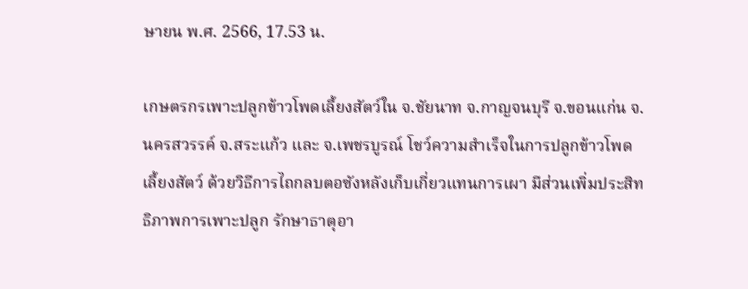ษายน พ.ศ. 2566, 17.53 น.

เกษตรกรเพาะปลูกข้าวโพดเลี้ยงสัตว์ใน จ.ชัยนาท จ.กาญจนบุรี จ.ขอนแก่น จ.นครสวรรค์ จ.สระแก้ว และ จ.เพชรบูรณ์ โชว์ความสำเร็จในการปลูกข้าวโพดเลี้ยงสัตว์ ด้วยวิธีการไถกลบตอซังหลังเก็บเกี่ยวแทนการเผา มีส่วนเพิ่มประสิทธิภาพการเพาะปลูก รักษาธาตุอา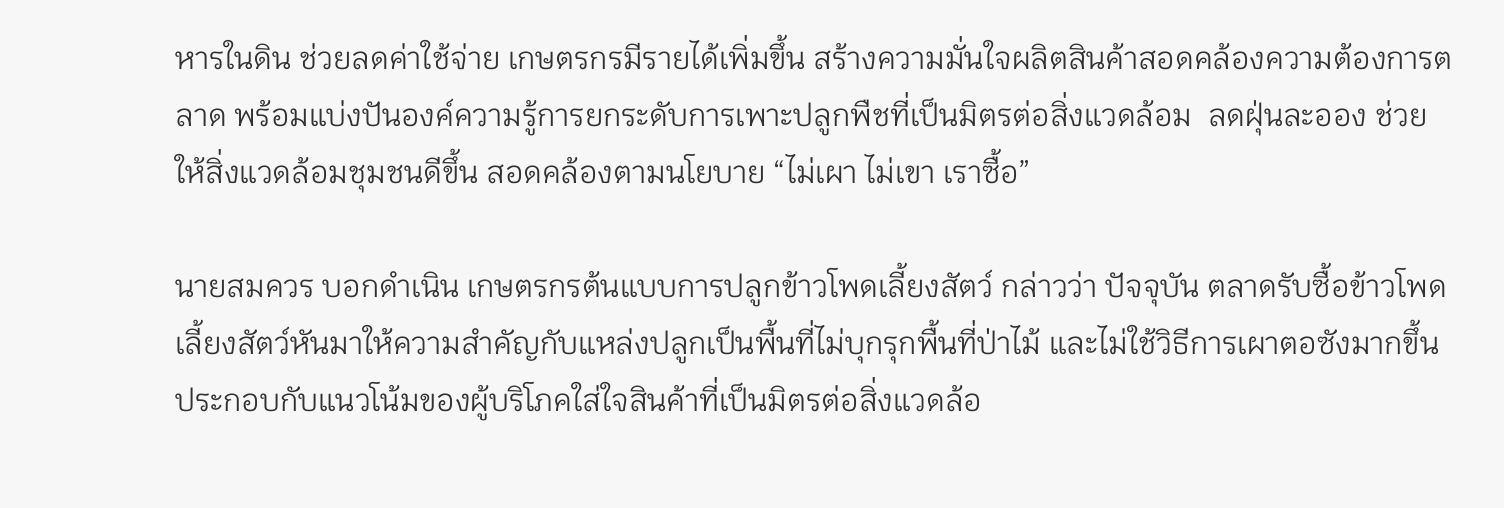หารในดิน ช่วยลดค่าใช้จ่าย เกษตรกรมีรายได้เพิ่มขึ้น สร้างความมั่นใจผลิตสินค้าสอดคล้องความต้องการตลาด พร้อมแบ่งปันองค์ความรู้การยกระดับการเพาะปลูกพืชที่เป็นมิตรต่อสิ่งแวดล้อม  ลดฝุ่นละออง ช่วยให้สิ่งแวดล้อมชุมชนดีขึ้น สอดคล้องตามนโยบาย “ไม่เผา ไม่เขา เราซื้อ”

นายสมควร บอกดำเนิน เกษตรกรต้นแบบการปลูกข้าวโพดเลี้ยงสัตว์ กล่าวว่า ปัจจุบัน ตลาดรับซื้อข้าวโพดเลี้ยงสัตว์หันมาให้ความสำคัญกับแหล่งปลูกเป็นพื้นที่ไม่บุกรุกพื้นที่ป่าไม้ และไม่ใช้วิธีการเผาตอซังมากขึ้น ประกอบกับแนวโน้มของผู้บริโภคใส่ใจสินค้าที่เป็นมิตรต่อสิ่งแวดล้อ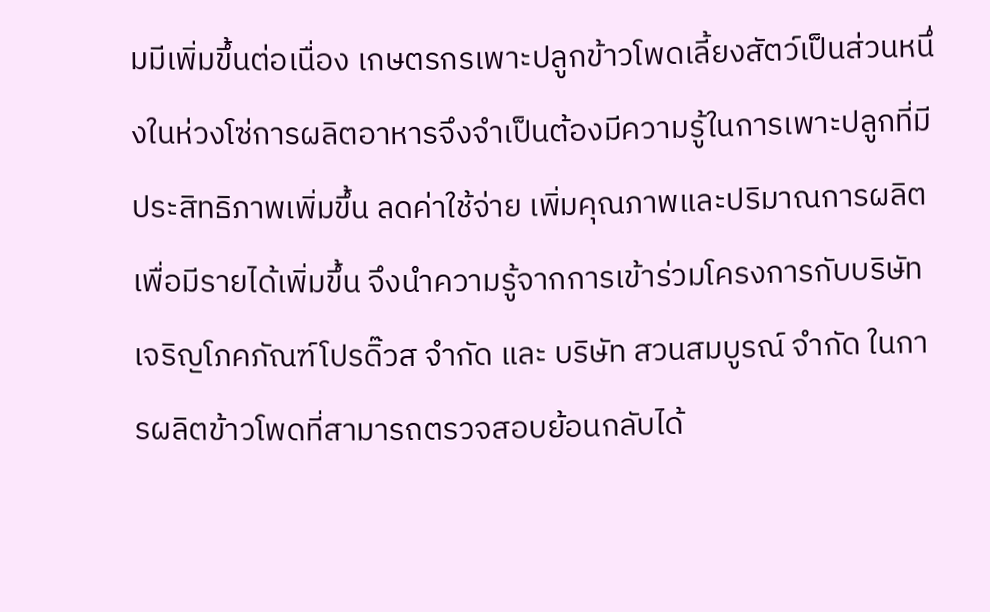มมีเพิ่มขึ้นต่อเนื่อง เกษตรกรเพาะปลูกข้าวโพดเลี้ยงสัตว์เป็นส่วนหนึ่งในห่วงโซ่การผลิตอาหารจึงจำเป็นต้องมีความรู้ในการเพาะปลูกที่มีประสิทธิภาพเพิ่มขึ้น ลดค่าใช้จ่าย เพิ่มคุณภาพและปริมาณการผลิต เพื่อมีรายได้เพิ่มขึ้น จึงนำความรู้จากการเข้าร่วมโครงการกับบริษัท เจริญโภคภัณฑ์โปรดิ๊วส จำกัด และ บริษัท สวนสมบูรณ์ จำกัด ในการผลิตข้าวโพดที่สามารถตรวจสอบย้อนกลับได้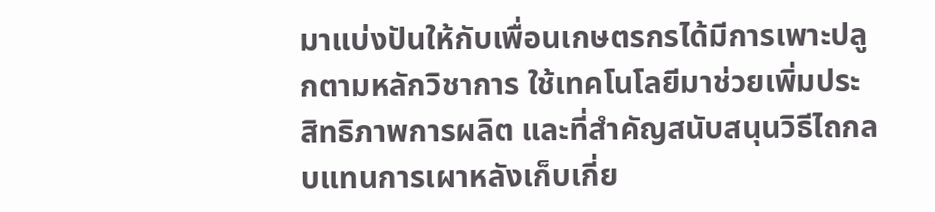มาแบ่งปันให้กับเพื่อนเกษตรกรได้มีการเพาะปลูกตามหลักวิชาการ ใช้เทคโนโลยีมาช่วยเพิ่มประสิทธิภาพการผลิต และที่สำคัญสนับสนุนวิธีไถกลบแทนการเผาหลังเก็บเกี่ย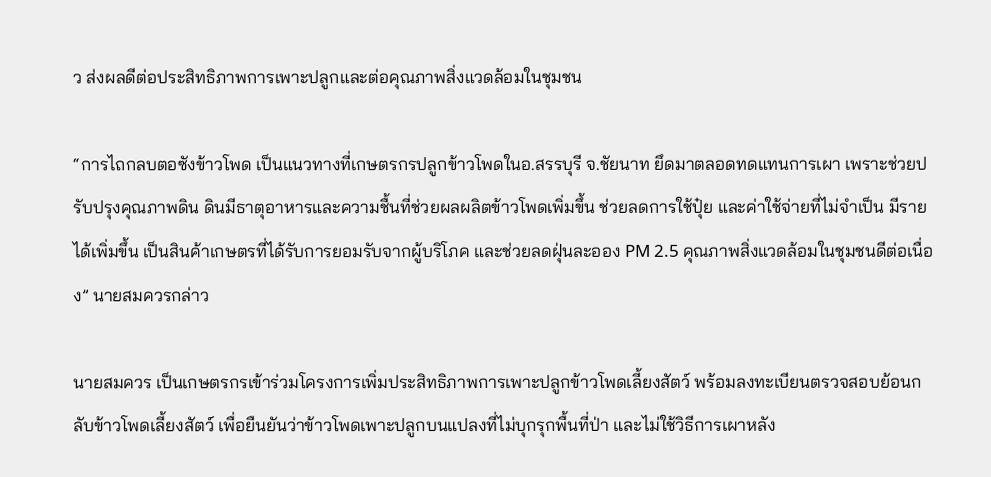ว ส่งผลดีต่อประสิทธิภาพการเพาะปลูกและต่อคุณภาพสิ่งแวดล้อมในชุมชน

“การไถกลบตอซังข้าวโพด เป็นแนวทางที่เกษตรกรปลูกข้าวโพดในอ.สรรบุรี จ.ชัยนาท ยึดมาตลอดทดแทนการเผา เพราะช่วยปรับปรุงคุณภาพดิน ดินมีธาตุอาหารและความชื้นที่ช่วยผลผลิตข้าวโพดเพิ่มขึ้น ช่วยลดการใช้ปุ๋ย และค่าใช้จ่ายที่ไม่จำเป็น มีรายได้เพิ่มขึ้น เป็นสินค้าเกษตรที่ได้รับการยอมรับจากผู้บริโภค และช่วยลดฝุ่นละออง PM 2.5 คุณภาพสิ่งแวดล้อมในชุมชนดีต่อเนื่อง” นายสมควรกล่าว

นายสมควร เป็นเกษตรกรเข้าร่วมโครงการเพิ่มประสิทธิภาพการเพาะปลูกข้าวโพดเลี้ยงสัตว์ พร้อมลงทะเบียนตรวจสอบย้อนกลับข้าวโพดเลี้ยงสัตว์ เพื่อยืนยันว่าข้าวโพดเพาะปลูกบนแปลงที่ไม่บุกรุกพื้นที่ป่า และไม่ใช้วิธีการเผาหลัง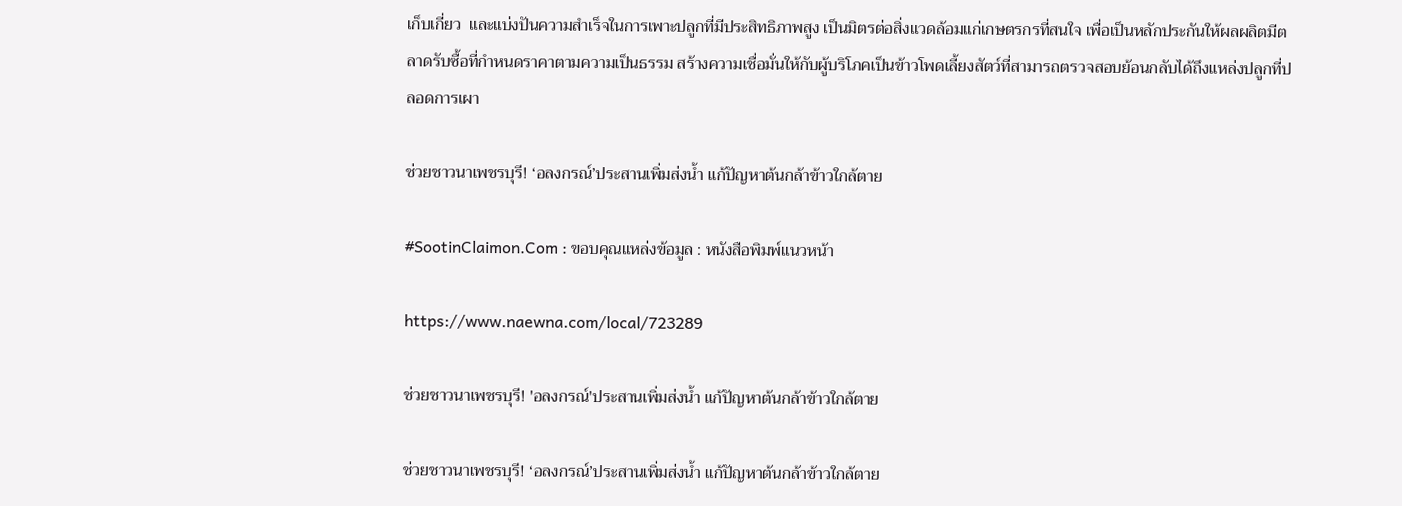เก็บเกี่ยว  และแบ่งปันความสำเร็จในการเพาะปลูกที่มีประสิทธิภาพสูง เป็นมิตรต่อสิ่งแวดล้อมแก่เกษตรกรที่สนใจ เพื่อเป็นหลักประกันให้ผลผลิตมีตลาดรับซื้อที่กำหนดราคาตามความเป็นธรรม สร้างความเชื่อมั่นให้กับผู้บริโภคเป็นข้าวโพดเลี้ยงสัตว์ที่สามารถตรวจสอบย้อนกลับได้ถึงแหล่งปลูกที่ปลอดการเผา

ช่วยชาวนาเพชรบุรี! ‘อลงกรณ์’ประสานเพิ่มส่งน้ำ แก้ปัญหาต้นกล้าข้าวใกล้ตาย

#SootinClaimon.Com : ขอบคุณแหล่งข้อมูล : หนังสือพิมพ์แนวหน้า

https://www.naewna.com/local/723289

ช่วยชาวนาเพชรบุรี! 'อลงกรณ์'ประสานเพิ่มส่งน้ำ แก้ปัญหาต้นกล้าข้าวใกล้ตาย

ช่วยชาวนาเพชรบุรี! ‘อลงกรณ์’ประสานเพิ่มส่งน้ำ แก้ปัญหาต้นกล้าข้าวใกล้ตาย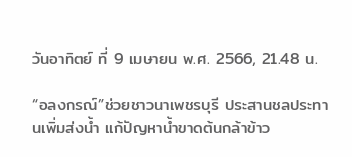วันอาทิตย์ ที่ 9 เมษายน พ.ศ. 2566, 21.48 น.

“อลงกรณ์”ช่วยชาวนาเพชรบุรี ประสานชลประทานเพิ่มส่งน้ำ แก้ปัญหาน้ำขาดต้นกล้าข้าว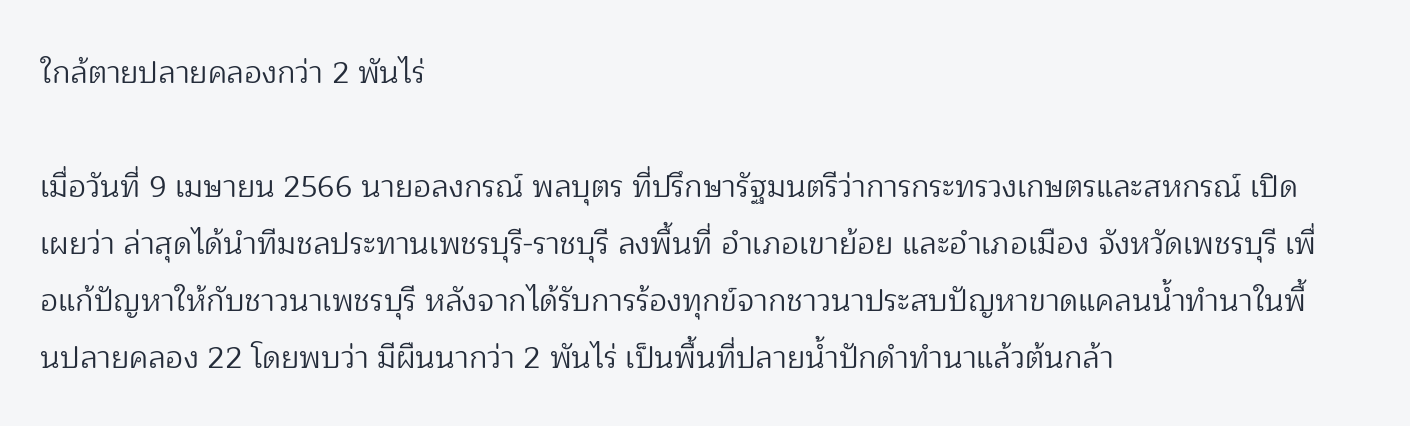ใกล้ตายปลายคลองกว่า 2 พันไร่

เมื่อวันที่ 9 เมษายน 2566 นายอลงกรณ์ พลบุตร ที่ปรึกษารัฐมนตรีว่าการกระทรวงเกษตรและสหกรณ์ เปิดเผยว่า ล่าสุดได้นำทีมชลประทานเพชรบุรี-ราชบุรี ลงพื้นที่ อำเภอเขาย้อย และอำเภอเมือง จังหวัดเพชรบุรี เพื่อแก้ปัญหาให้กับชาวนาเพชรบุรี หลังจากได้รับการร้องทุกข์จากชาวนาประสบปัญหาขาดแคลนน้ำทำนาในพื้นปลายคลอง 22 โดยพบว่า มีผืนนากว่า 2 พันไร่ เป็นพื้นที่ปลายน้ำปักดำทำนาแล้วต้นกล้า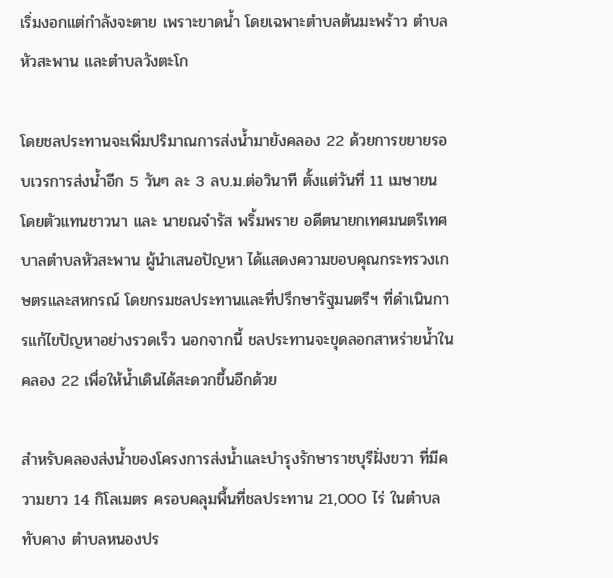เริ่มงอกแต่กำลังจะตาย เพราะขาดน้ำ โดยเฉพาะตำบลต้นมะพร้าว ตำบลหัวสะพาน และตำบลวังตะโก

โดยชลประทานจะเพิ่มปริมาณการส่งน้ำมายังคลอง 22 ด้วยการขยายรอบเวรการส่งน้ำอีก 5 วันๆ ละ 3 ลบ.ม.ต่อวินาที ตั้งแต่วันที่ 11 เมษายน โดยตัวแทนชาวนา และ นายณจำรัส พริ้มพราย อดีตนายกเทศมนตรีเทศบาลตำบลหัวสะพาน ผู้นำเสนอปัญหา ได้แสดงความขอบคุณกระทรวงเกษตรและสหกรณ์ โดยกรมชลประทานและที่ปรึกษารัฐมนตรีฯ ที่ดำเนินการแก้ไขปัญหาอย่างรวดเร็ว นอกจากนี้ ชลประทานจะขุดลอกสาหร่ายน้ำในคลอง 22 เพื่อให้น้ำเดินได้สะดวกขึ้นอีกด้วย

สำหรับคลองส่งน้ำของโครงการส่งน้ำและบำรุงรักษาราชบุรีฝั่งขวา ที่มีความยาว 14 กิโลเมตร ครอบคลุมพื้นที่ชลประทาน 21,000 ไร่ ในตำบลทับคาง ตำบลหนองปร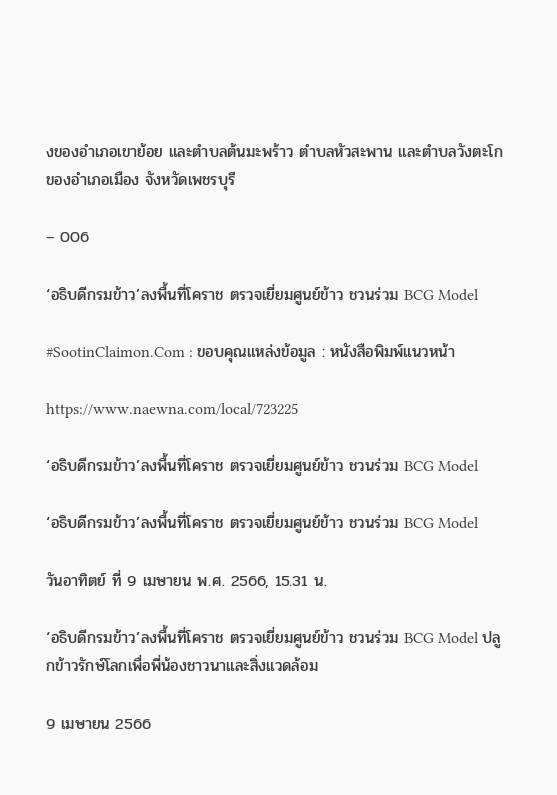งของอำเภอเขาย้อย และตำบลต้นมะพร้าว ตำบลหัวสะพาน และตำบลวังตะโก ของอำเภอเมือง จังหวัดเพชรบุรี

– 006

‘อธิบดีกรมข้าว’ลงพื้นที่โคราช ตรวจเยี่ยมศูนย์ข้าว ชวนร่วม BCG Model

#SootinClaimon.Com : ขอบคุณแหล่งข้อมูล : หนังสือพิมพ์แนวหน้า

https://www.naewna.com/local/723225

‘อธิบดีกรมข้าว’ลงพื้นที่โคราช ตรวจเยี่ยมศูนย์ข้าว ชวนร่วม BCG Model

‘อธิบดีกรมข้าว’ลงพื้นที่โคราช ตรวจเยี่ยมศูนย์ข้าว ชวนร่วม BCG Model

วันอาทิตย์ ที่ 9 เมษายน พ.ศ. 2566, 15.31 น.

‘อธิบดีกรมข้าว’ลงพื้นที่โคราช ตรวจเยี่ยมศูนย์ข้าว ชวนร่วม BCG Model ปลูกข้าวรักษ์โลกเพื่อพี่น้องชาวนาและสิ่งแวดล้อม

9 เมษายน 2566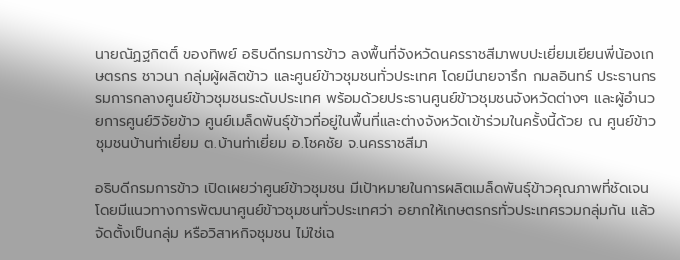นายณัฏฐกิตติ์ ของทิพย์ อธิบดีกรมการข้าว ลงพื้นที่จังหวัดนครราชสีมาพบปะเยี่ยมเยียนพี่น้องเกษตรกร ชาวนา กลุ่มผู้ผลิตข้าว และศูนย์ข้าวชุมชนทั่วประเทศ โดยมีนายจารึก กมลอินทร์ ประธานกรรมการกลางศูนย์ข้าวชุมชนระดับประเทศ พร้อมด้วยประธานศูนย์ข้าวชุมชนจังหวัดต่างๆ และผู้อำนวยการศูนย์วิจัยข้าว ศูนย์เมล็ดพันธุ์ข้าวที่อยู่ในพื้นที่และต่างจังหวัดเข้าร่วมในครั้งนี้ด้วย ณ ศูนย์ข้าวชุมชนบ้านท่าเยี่ยม ต.บ้านท่าเยี่ยม อ.โชคชัย จ.นครราชสีมา

อธิบดีกรมการข้าว เปิดเผยว่าศูนย์ข้าวชุมชน มีเป้าหมายในการผลิตเมล็ดพันธุ์ข้าวคุณภาพที่ชัดเจนโดยมีแนวทางการพัฒนาศูนย์ข้าวชุมชนทั่วประเทศว่า อยากให้เกษตรกรทั่วประเทศรวมกลุ่มกัน แล้วจัดตั้งเป็นกลุ่ม หรือวิสาหกิจชุมชน ไม่ใช่เฉ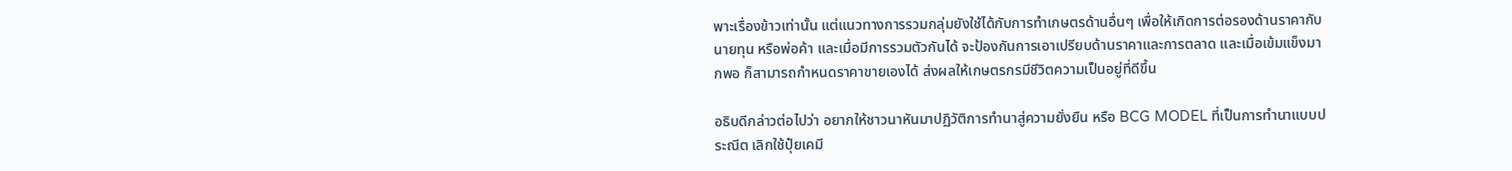พาะเรื่องข้าวเท่านั้น แต่แนวทางการรวมกลุ่มยังใช้ได้กับการทำเกษตรด้านอื่นๆ เพื่อให้เกิดการต่อรองด้านราคากับนายทุน หรือพ่อค้า และเมื่อมีการรวมตัวกันได้ จะป้องกันการเอาเปรียบด้านราคาและการตลาด และเมื่อเข้มแข็งมากพอ ก็สามารถกำหนดราคาขายเองได้ ส่งผลให้เกษตรกรมีชีวิตความเป็นอยู่ที่ดีขึ้น

อธิบดีกล่าวต่อไปว่า อยากให้ชาวนาหันมาปฏิวัติการทำนาสู่ความยั่งยืน หรือ BCG MODEL ที่เป็นการทำนาแบบประณีต เลิกใช้ปุ๋ยเคมี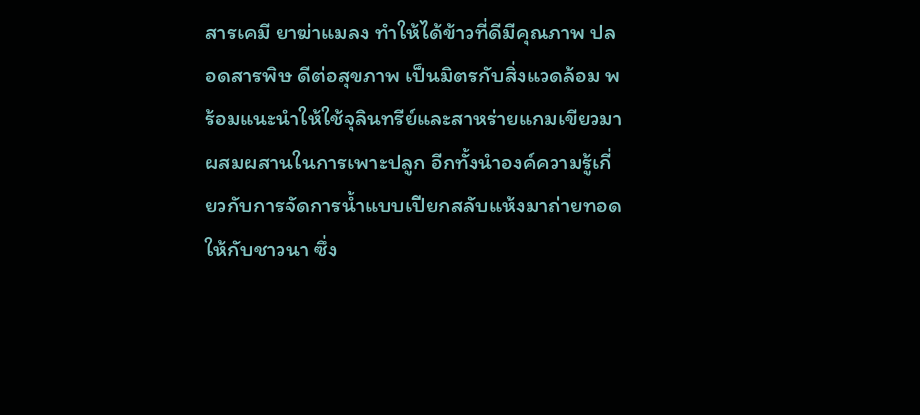สารเคมี ยาฆ่าแมลง ทำให้ได้ข้าวที่ดีมีคุณภาพ ปลอดสารพิษ ดีต่อสุขภาพ เป็นมิตรกับสิ่งแวดล้อม พร้อมแนะนำให้ใช้จุลินทรีย์และสาหร่ายแกมเขียวมาผสมผสานในการเพาะปลูก อีกทั้งนำองค์ความรู้เกี่ยวกับการจัดการน้ำแบบเปียกสลับแห้งมาถ่ายทอดให้กับชาวนา ซึ่ง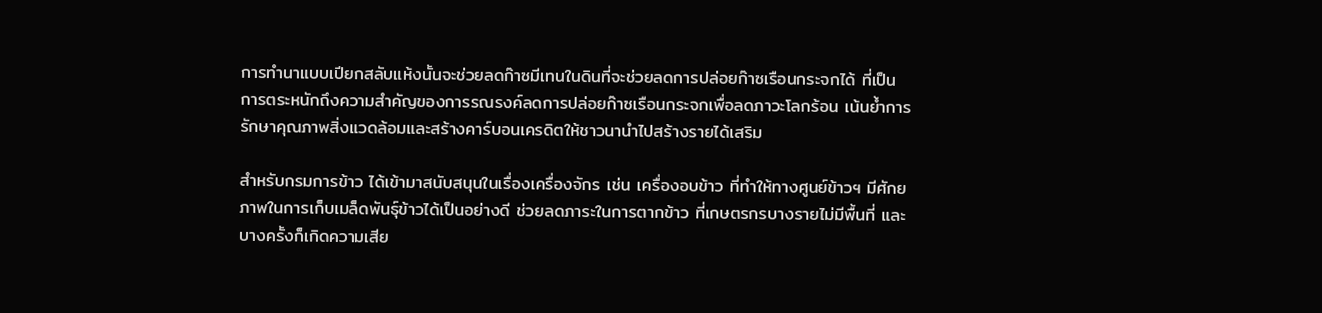การทำนาแบบเปียกสลับแห้งนั้นจะช่วยลดก๊าซมีเทนในดินที่จะช่วยลดการปล่อยก๊าซเรือนกระจกได้ ที่เป็นการตระหนักถึงความสำคัญของการรณรงค์ลดการปล่อยก๊าซเรือนกระจกเพื่อลดภาวะโลกร้อน เน้นย้ำการรักษาคุณภาพสิ่งแวดล้อมและสร้างคาร์บอนเครดิตให้ชาวนานำไปสร้างรายได้เสริม

สำหรับกรมการข้าว ได้เข้ามาสนับสนุนในเรื่องเครื่องจักร เช่น เครื่องอบข้าว ที่ทำให้ทางศูนย์ข้าวฯ มีศักยภาพในการเก็บเมล็ดพันธุ์ข้าวได้เป็นอย่างดี ช่วยลดภาระในการตากข้าว ที่เกษตรกรบางรายไม่มีพื้นที่ และบางครั้งก็เกิดความเสีย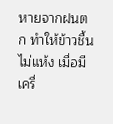หายจากฝนตก ทำให้ข้าวชื้น ไม่แห้ง เมื่อมีเครื่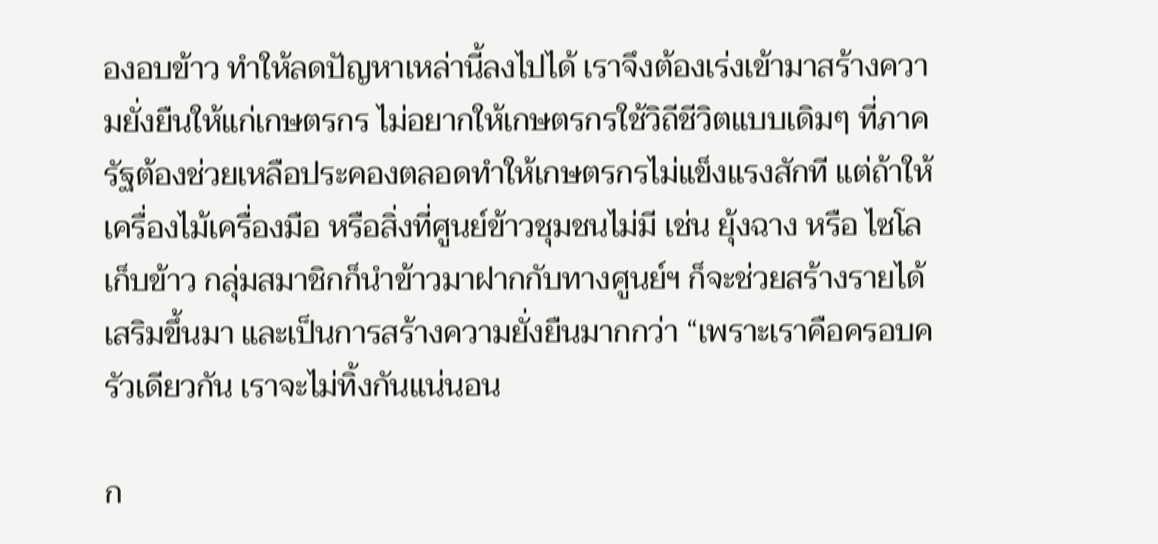องอบข้าว ทำให้ลดปัญหาเหล่านี้ลงไปได้ เราจึงต้องเร่งเข้ามาสร้างความยั่งยืนให้แก่เกษตรกร ไม่อยากให้เกษตรกรใช้วิถีชีวิตแบบเดิมๆ ที่ภาครัฐต้องช่วยเหลือประคองตลอดทำให้เกษตรกรไม่แข็งแรงสักที แต่ถ้าให้เครื่องไม้เครื่องมือ หรือสิ่งที่ศูนย์ข้าวชุมชนไม่มี เช่น ยุ้งฉาง หรือ ไซโลเก็บข้าว กลุ่มสมาชิกก็นำข้าวมาฝากกับทางศูนย์ฯ ก็จะช่วยสร้างรายได้เสริมขึ้นมา และเป็นการสร้างความยั่งยืนมากกว่า “เพราะเราคือครอบครัวเดียวกัน เราจะไม่ทิ้งกันแน่นอน

ก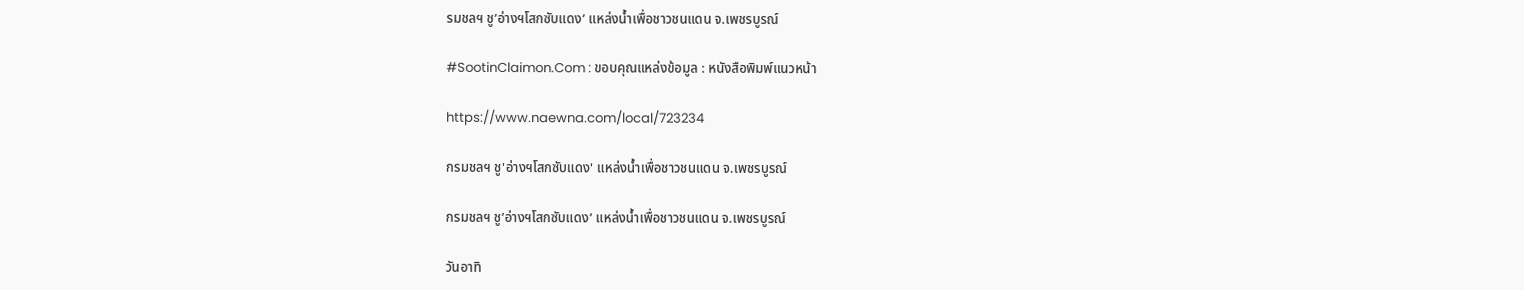รมชลฯ ชู’อ่างฯโสกซับแดง’ แหล่งน้ำเพื่อชาวชนแดน จ.เพชรบูรณ์

#SootinClaimon.Com : ขอบคุณแหล่งข้อมูล : หนังสือพิมพ์แนวหน้า

https://www.naewna.com/local/723234

กรมชลฯ ชู'อ่างฯโสกซับแดง' แหล่งน้ำเพื่อชาวชนแดน จ.เพชรบูรณ์

กรมชลฯ ชู’อ่างฯโสกซับแดง’ แหล่งน้ำเพื่อชาวชนแดน จ.เพชรบูรณ์

วันอาทิ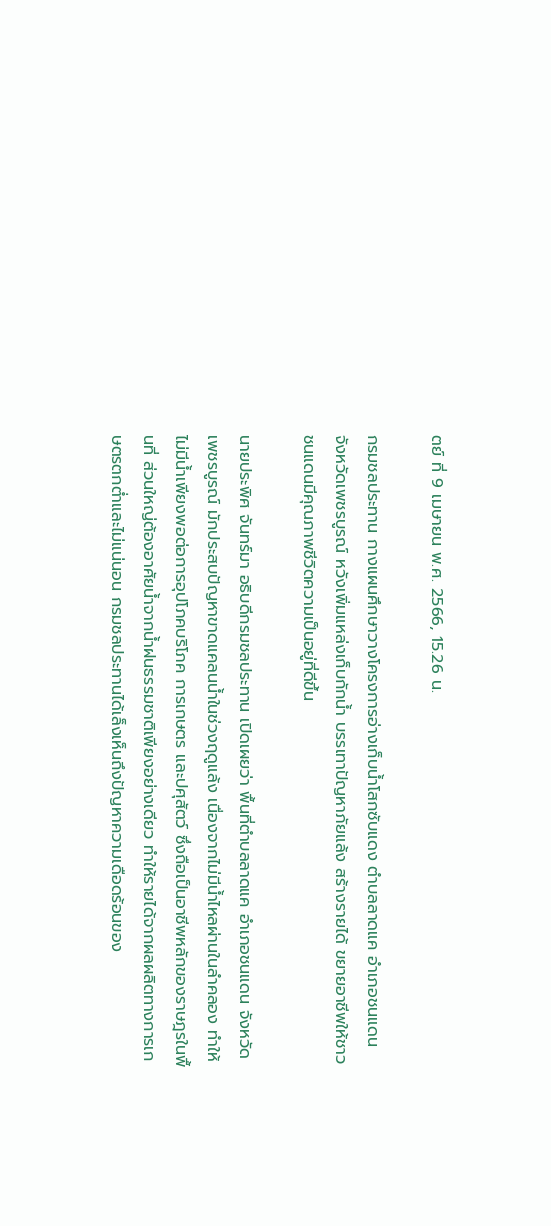ตย์ ที่ 9 เมษายน พ.ศ. 2566, 15.26 น.

กรมชลประทาน กางแผนศึกษาวางโครงการอ่างเก็บน้ำโสกซับแดง ตำบลลาดแค อำเภอชนแดน จังหวัดเพชรบูรณ์ หวังเพิ่มแหล่งเก็บกักน้ำ บรรเทาปัญหาภัยแล้ง สร้างรายได้ ขยายอาชีพให้ชาวชนแดนมีคุณภาพชีวิตความเป็นอยู่ที่ดีขึ้น

นายประพิศ จันทร์มา อธิบดีกรมชลประทาน เปิดเผยว่า พื้นที่ตำบลลาดแค อำเภอชนแดน จังหวัดเพชรบูรณ์ มักประสบปัญหาขาดแคลนน้ำในช่วงฤดูแล้ง เนื่องจากไม่มีน้ำไหลผ่านในลำคลอง ทำให้ไม่มีน้ำเพียงพอต่อการอุปโภคบริโภค การเกษตร และปศุสัตว์ ซึ่งถือเป็นอาชีพหลักของราษฎรในพื้นที่ ส่วนใหญ่ต้องอาศัยน้ำจากน้ำฝนธรรมชาติเพียงอย่างเดียว ทำให้รายได้จากผลผลิตทางการเกษตรตกต่ำและไม่แน่นอน กรมชลประทานได้เล็งเห็นถึงปัญหาความเดือดร้อนของ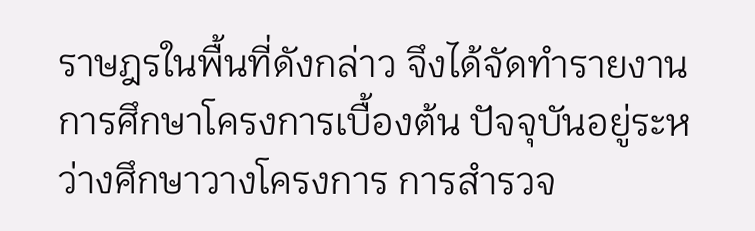ราษฎรในพื้นที่ดังกล่าว จึงได้จัดทำรายงานการศึกษาโครงการเบื้องต้น ปัจจุบันอยู่ระหว่างศึกษาวางโครงการ การสำรวจ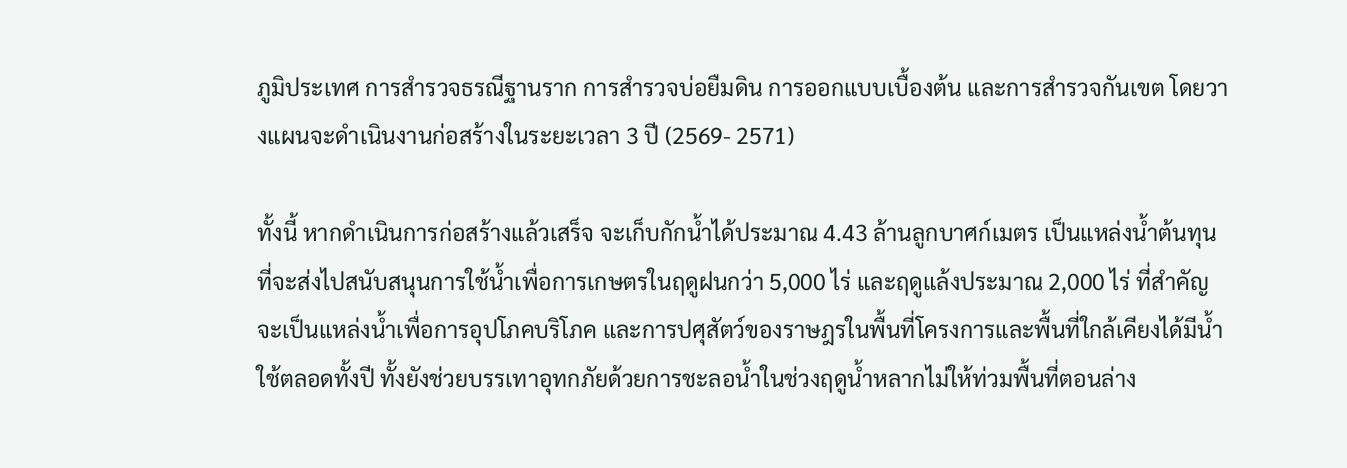ภูมิประเทศ การสำรวจธรณีฐานราก การสำรวจบ่อยืมดิน การออกแบบเบื้องต้น และการสำรวจกันเขต โดยวางแผนจะดำเนินงานก่อสร้างในระยะเวลา 3 ปี (2569- 2571)

ทั้งนี้ หากดำเนินการก่อสร้างแล้วเสร็จ จะเก็บกักน้ำได้ประมาณ 4.43 ล้านลูกบาศก์เมตร เป็นแหล่งน้ำต้นทุนที่จะส่งไปสนับสนุนการใช้น้ำเพื่อการเกษตรในฤดูฝนกว่า 5,000 ไร่ และฤดูแล้งประมาณ 2,000 ไร่ ที่สำคัญจะเป็นแหล่งน้ำเพื่อการอุปโภคบริโภค และการปศุสัตว์ของราษฎรในพื้นที่โครงการและพื้นที่ใกล้เคียงได้มีน้ำใช้ตลอดทั้งปี ทั้งยังช่วยบรรเทาอุทกภัยด้วยการชะลอน้ำในช่วงฤดูน้ำหลากไม่ให้ท่วมพื้นที่ตอนล่าง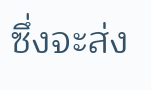ซึ่งจะส่ง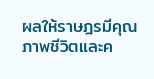ผลให้ราษฎรมีคุณภาพชีวิตและค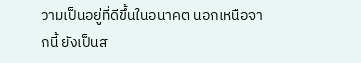วามเป็นอยู่ที่ดีขึ้นในอนาคต นอกเหนือจากนี้ ยังเป็นส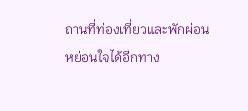ถานที่ท่องเที่ยวและพักผ่อนหย่อนใจได้อีกทาง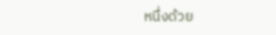หนึ่งด้วย